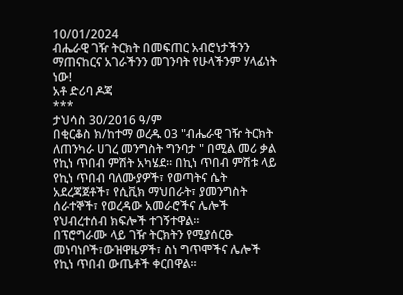10/01/2024
ብሔራዊ ገዥ ትርክት በመፍጠር አብሮነታችንን ማጠናከርና አገራችንን መገንባት የሁላችንም ሃላፊነት ነው!
አቶ ድሪባ ዶጃ
***
ታህሳስ 30/2016 ዓ/ም
በቂርቆስ ክ/ከተማ ወረዱ 03 "ብሔራዊ ገዥ ትርክት ለጠንካራ ሀገረ መንግስት ግንባታ " በሚል መሪ ቃል የኪነ ጥበብ ምሽት አካሄደ። በኪነ ጥበብ ምሽቱ ላይ የኪነ ጥበብ ባለሙያዎች፣ የወጣትና ሴት አደረጃጀቶች፣ የሲቪክ ማህበራት፣ ያመንግስት ሰራተኞች፣ የወረዳው አመራሮችና ሌሎች የህብረተሰብ ክፍሎች ተገኝተዋል።
በፕሮግራሙ ላይ ገዥ ትርክትን የሚያሰርፁ መነባነቦች፣ውዝዋዜዎች፣ ስነ ግጥሞችና ሌሎች የኪነ ጥበብ ውጤቶች ቀርበዋል።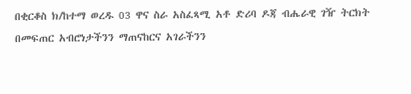በቂርቆስ ክ/ከተማ ወረዱ 03 ዋና ስራ አስፈጻሚ አቶ ድሪባ ዶጃ ብሔራዊ ገዥ ትርክት በመፍጠር አብሮነታችንን ማጠናከርና አገራችንን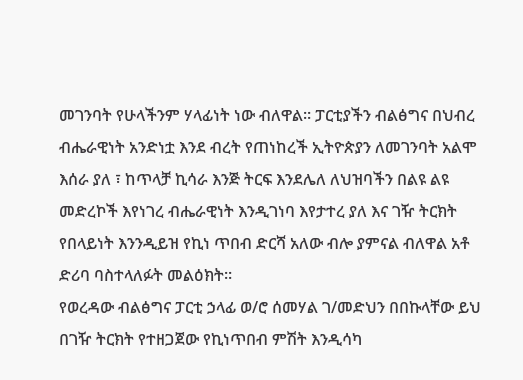መገንባት የሁላችንም ሃላፊነት ነው ብለዋል። ፓርቲያችን ብልፅግና በህብረ ብሔራዊነት አንድነቷ እንደ ብረት የጠነከረች ኢትዮጵያን ለመገንባት አልሞ እሰራ ያለ ፣ ከጥላቻ ኪሳራ እንጅ ትርፍ እንደሌለ ለህዝባችን በልዩ ልዩ መድረኮች እየነገረ ብሔራዊነት እንዲገነባ እየታተረ ያለ እና ገዥ ትርክት የበላይነት እንንዲይዝ የኪነ ጥበብ ድርሻ አለው ብሎ ያምናል ብለዋል አቶ ድሪባ ባስተላለፉት መልዕክት።
የወረዳው ብልፅግና ፓርቲ ኃላፊ ወ/ሮ ሰመሃል ገ/መድህን በበኩላቸው ይህ በገዥ ትርክት የተዘጋጀው የኪነጥበብ ምሽት እንዲሳካ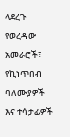ላደረጉ የወረዳው አመራሮች፣ የኪነጥበብ ባለሙያዎች እና ተሳታፊዎች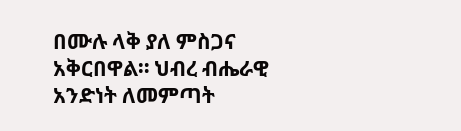በሙሉ ላቅ ያለ ምስጋና አቅርበዋል። ህብረ ብሔራዊ አንድነት ለመምጣት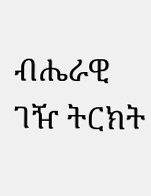ብሔራዊ ገዥ ትርክት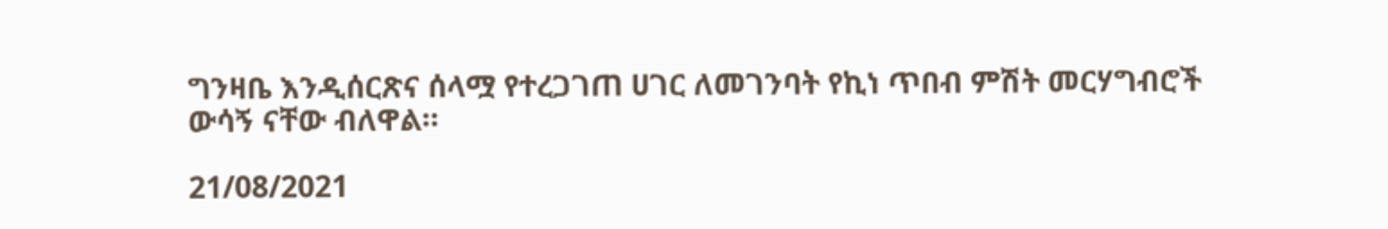ግንዛቤ እንዲሰርጽና ሰላሟ የተረጋገጠ ሀገር ለመገንባት የኪነ ጥበብ ምሽት መርሃግብሮች ውሳኝ ናቸው ብለዋል።

21/08/2021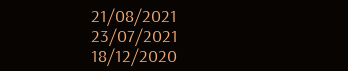21/08/2021
23/07/2021
18/12/2020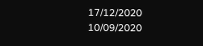17/12/2020
10/09/2020